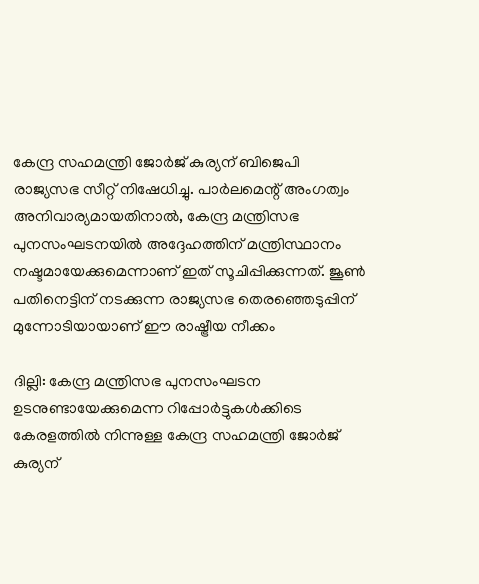കേന്ദ്ര സഹമന്ത്രി ജോർജ് കുര്യന് ബിജെപി രാജ്യസഭ സീറ്റ് നിഷേധിച്ചു. പാർലമെന്റ് അംഗത്വം അനിവാര്യമായതിനാൽ, കേന്ദ്ര മന്ത്രിസഭ പുനസംഘടനയിൽ അദ്ദേഹത്തിന് മന്ത്രിസ്ഥാനം നഷ്ടമായേക്കുമെന്നാണ് ഇത് സൂചിപ്പിക്കുന്നത്. ജൂൺ പതിനെട്ടിന് നടക്കുന്ന രാജ്യസഭ തെരഞ്ഞെടുപ്പിന് മുന്നോടിയായാണ് ഈ രാഷ്ട്രീയ നീക്കം

ദില്ലി: കേന്ദ്ര മന്ത്രിസഭ പുനസംഘടന ഉടനുണ്ടായേക്കുമെന്ന റിപ്പോർട്ടുകൾക്കിടെ കേരളത്തിൽ നിന്നുള്ള കേന്ദ്ര സഹമന്ത്രി ജോർജ് കുര്യന്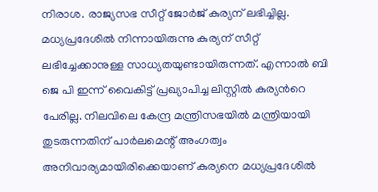നിരാശ. രാജ്യസഭ സീറ്റ് ജോർജ് കുര്യന് ലഭിച്ചില്ല. മധ്യപ്രദേശിൽ നിന്നായിരുന്നു കുര്യന് സീറ്റ് ലഭിച്ചേക്കാനുള്ള സാധ്യതയുണ്ടായിരുന്നത്. എന്നാൽ ബി ജെ പി ഇന്ന് വൈകിട്ട് പ്രഖ്യാപിച്ച ലിസ്റ്റിൽ കുര്യന്‍റെ പേരില്ല. നിലവിലെ കേന്ദ്ര മന്ത്രിസഭയിൽ മന്ത്രിയായി തുടരുന്നതിന് പാർലമെന്റ് അംഗത്വം അനിവാര്യമായിരിക്കെയാണ് കുര്യനെ മധ്യപ്രദേശിൽ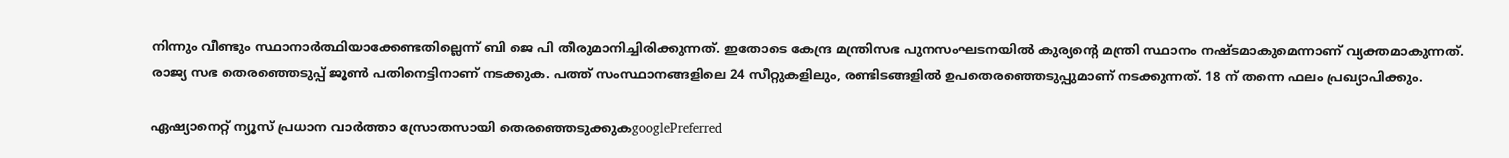നിന്നും വീണ്ടും സ്ഥാനാർത്ഥിയാക്കേണ്ടതില്ലെന്ന് ബി ജെ പി തീരുമാനിച്ചിരിക്കുന്നത്. ഇതോടെ കേന്ദ്ര മന്ത്രിസഭ പുനസംഘടനയിൽ കുര്യന്‍റെ മന്ത്രി സ്ഥാനം നഷ്ടമാകുമെന്നാണ് വ്യക്തമാകുന്നത്. രാജ്യ സഭ തെരഞ്ഞെടുപ്പ് ജൂണ്‍ പതിനെട്ടിനാണ് നടക്കുക. പത്ത് സംസ്ഥാനങ്ങളിലെ 24 സീറ്റുകളിലും, രണ്ടിടങ്ങളില്‍ ഉപതെരഞ്ഞെടുപ്പുമാണ് നടക്കുന്നത്. 18 ന് തന്നെ ഫലം പ്രഖ്യാപിക്കും.

ഏഷ്യാനെറ്റ് ന്യൂസ് പ്രധാന വാർത്താ സ്രോതസായി തെരഞ്ഞെടുക്കുകgooglePreferred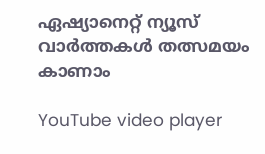ഏഷ്യാനെറ്റ് ന്യൂസ് വാർത്തകൾ തത്സമയം കാണാം

YouTube video player